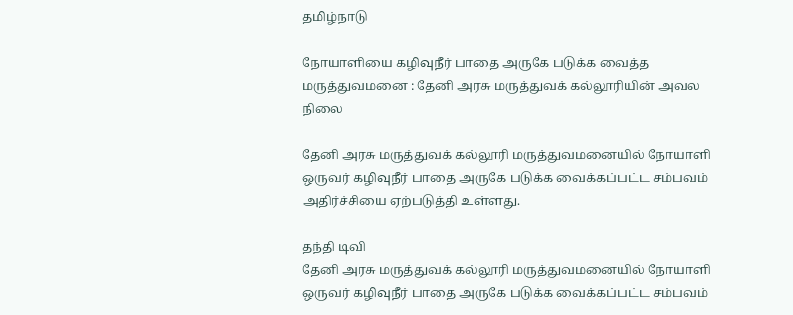தமிழ்நாடு

நோயாளியை கழிவுநீர் பாதை அருகே படுக்க வைத்த மருத்துவமனை : தேனி அரசு மருத்துவக் கல்லூரியின் அவல நிலை

தேனி அரசு மருத்துவக் கல்லூரி மருத்துவமனையில் நோயாளி ஒருவர் கழிவுநீர் பாதை அருகே படுக்க வைக்கப்பட்ட சம்பவம் அதிர்ச்சியை ஏற்படுத்தி உள்ளது.

தந்தி டிவி
தேனி அரசு மருத்துவக் கல்லூரி மருத்துவமனையில் நோயாளி ஒருவர் கழிவுநீர் பாதை அருகே படுக்க வைக்கப்பட்ட சம்பவம்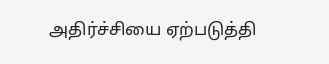அதிர்ச்சியை ஏற்படுத்தி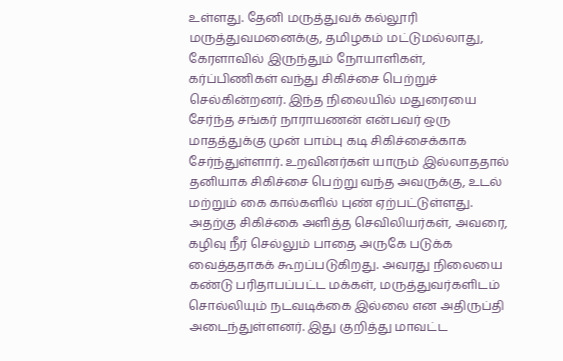உள்ளது. தேனி மருத்துவக் கல்லூரி மருத்துவமனைக்கு, தமிழகம் மட்டுமல்லாது, கேரளாவில் இருந்தும் நோயாளிகள், கர்ப்பிணிகள் வந்து சிகிச்சை பெற்றுச் செல்கின்றனர். இந்த நிலையில் மதுரையை சேர்ந்த சங்கர் நாராயணன் என்பவர் ஒரு மாதத்துக்கு முன் பாம்பு கடி சிகிச்சைக்காக சேர்ந்துள்ளார். உறவினர்கள் யாரும் இல்லாததால் தனியாக சிகிச்சை பெற்று வந்த அவருக்கு, உடல் மற்றும் கை கால்களில் புண் ஏற்பட்டுள்ளது. அதற்கு சிகிச்கை அளித்த செவிலியர்கள், அவரை, கழிவு நீர் செல்லும் பாதை அருகே படுக்க வைத்ததாகக் கூறப்படுகிறது. அவரது நிலையை கண்டு பரிதாபப்பட்ட மக்கள், மருத்துவர்களிடம் சொல்லியும் நடவடிக்கை இல்லை என அதிருப்தி அடைந்துள்ளனர். இது குறித்து மாவட்ட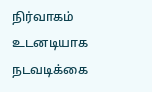நிர்வாகம் உடனடியாக நடவடிக்கை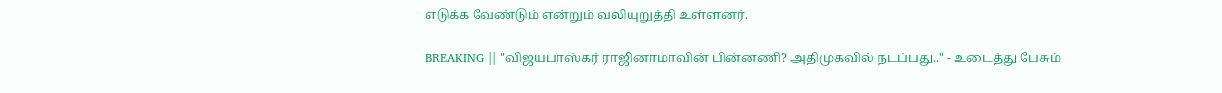எடுக்க வேண்டும் என்றும் வலியுறுத்தி உள்ளனர்.

BREAKING || "விஜயபாஸ்கர் ராஜினாமாவின் பின்னணி? அதிமுகவில் நடப்பது.." - உடைத்து பேசும்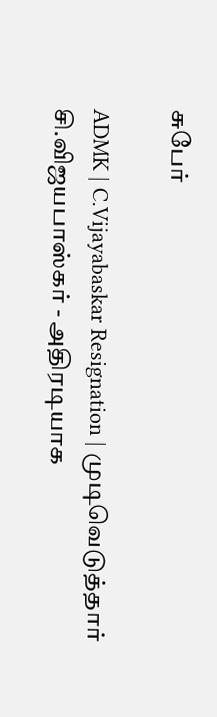சுபேர்

ADMK | C.Vijayabaskar Resignation | முடிவெடுத்தார் சி.விஜயபாஸ்கர் - அதிரடியாக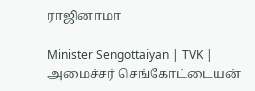ராஜினாமா

Minister Sengottaiyan | TVK | அமைச்சர் செங்கோட்டையன்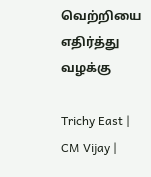வெற்றியை எதிர்த்து வழக்கு

Trichy East | CM Vijay |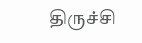திருச்சி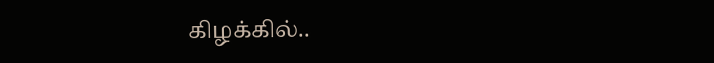கிழக்கில்..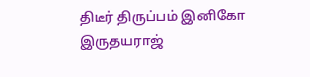திடீர் திருப்பம் இனிகோ இருதயராஜ்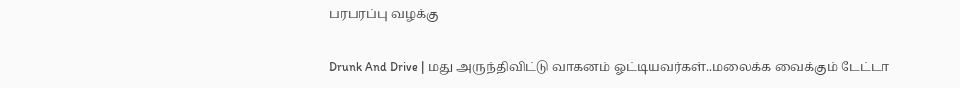பரபரப்பு வழக்கு

Drunk And Drive | மது அருந்திவிட்டு வாகனம் ஓட்டியவர்கள்..மலைக்க வைக்கும் டேட்டா